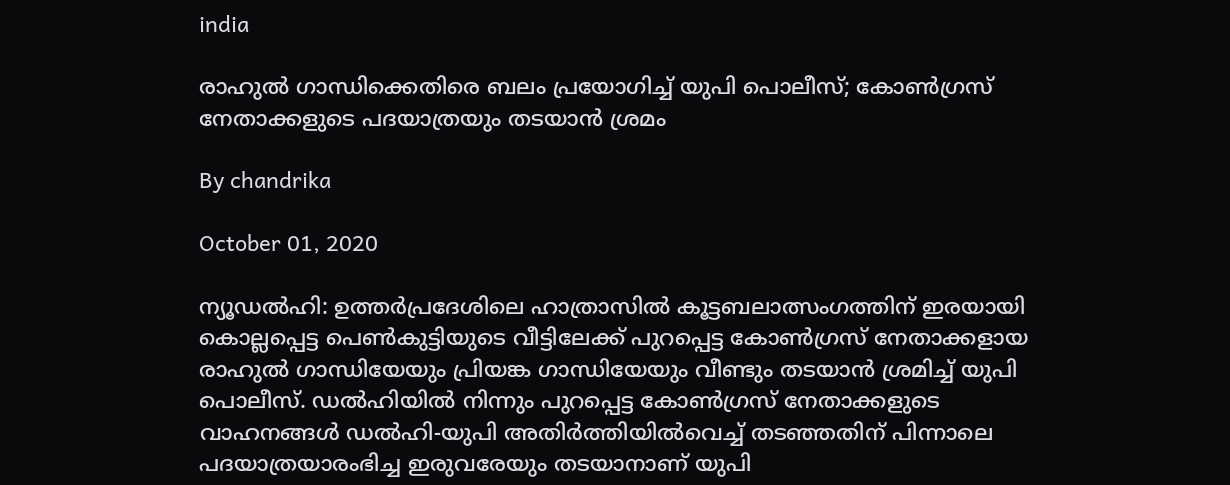india

രാഹുല്‍ ഗാന്ധിക്കെതിരെ ബലം പ്രയോഗിച്ച് യുപി പൊലീസ്; കോണ്‍ഗ്രസ് നേതാക്കളുടെ പദയാത്രയും തടയാന്‍ ശ്രമം

By chandrika

October 01, 2020

ന്യൂഡല്‍ഹി: ഉത്തര്‍പ്രദേശിലെ ഹാത്രാസില്‍ കൂട്ടബലാത്സംഗത്തിന് ഇരയായി കൊല്ലപ്പെട്ട പെണ്‍കുട്ടിയുടെ വീട്ടിലേക്ക് പുറപ്പെട്ട കോണ്‍ഗ്രസ് നേതാക്കളായ രാഹുല്‍ ഗാന്ധിയേയും പ്രിയങ്ക ഗാന്ധിയേയും വീണ്ടും തടയാന്‍ ശ്രമിച്ച് യുപി പൊലീസ്. ഡല്‍ഹിയില്‍ നിന്നും പുറപ്പെട്ട കോണ്‍ഗ്രസ് നേതാക്കളുടെ വാഹനങ്ങള്‍ ഡല്‍ഹി-യുപി അതിര്‍ത്തിയില്‍വെച്ച് തടഞ്ഞതിന് പിന്നാലെ പദയാത്രയാരംഭിച്ച ഇരുവരേയും തടയാനാണ് യുപി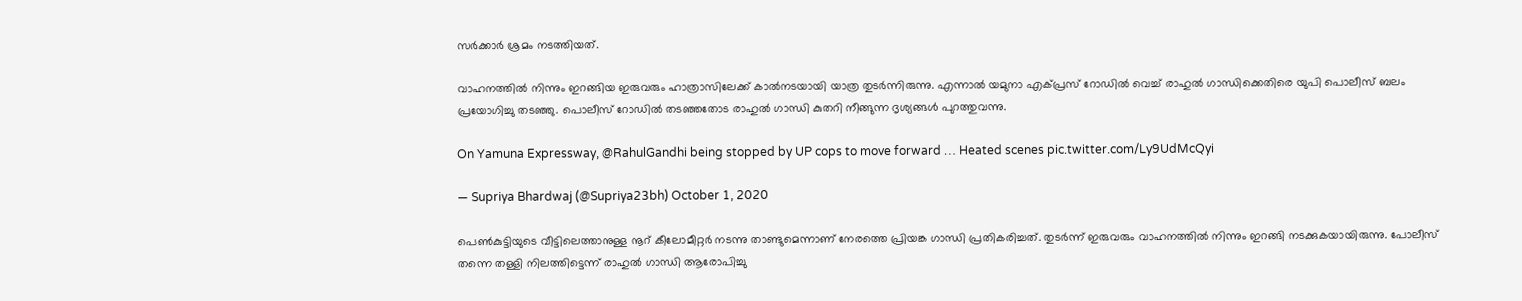സര്‍ക്കാര്‍ ശ്രമം നടത്തിയത്.

വാഹനത്തില്‍ നിന്നും ഇറങ്ങിയ ഇരുവരും ഹാത്രാസിലേക്ക് കാല്‍നടയായി യാത്ര തുടര്‍ന്നിരുന്നു. എന്നാല്‍ യമുനാ എക്പ്രസ് റോഡില്‍ വെച്ച് രാഹുല്‍ ഗാന്ധിക്കെതിരെ യുപി പൊലീസ് ബലം പ്രയോഗിച്ചു തടഞ്ഞു. പൊലീസ് റോഡില്‍ തടഞ്ഞതോട രാഹുല്‍ ഗാന്ധി കുതറി നീങ്ങുന്ന ദൃശ്യങ്ങള്‍ പുറത്തുവന്നു.

On Yamuna Expressway, @RahulGandhi being stopped by UP cops to move forward … Heated scenes pic.twitter.com/Ly9UdMcQyi

— Supriya Bhardwaj (@Supriya23bh) October 1, 2020

പെണ്‍കുട്ടിയുടെ വീട്ടിലെത്താനുള്ള നൂറ് കീലോമീറ്റര്‍ നടന്നു താണ്ടുമെന്നാണ് നേരത്തെ പ്രിയങ്ക ഗാന്ധി പ്രതികരിച്ചത്. തുടര്‍ന്ന് ഇരുവരും വാഹനത്തില്‍ നിന്നും ഇറങ്ങി നടക്കുകയായിരുന്നു. പോലീസ് തന്നെ തള്ളി നിലത്തിട്ടെന്ന് രാഹുല്‍ ഗാന്ധി ആരോപിച്ചു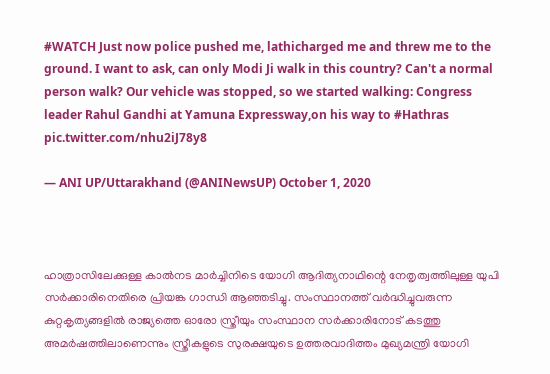#WATCH Just now police pushed me, lathicharged me and threw me to the ground. I want to ask, can only Modi Ji walk in this country? Can't a normal person walk? Our vehicle was stopped, so we started walking: Congress leader Rahul Gandhi at Yamuna Expressway,on his way to #Hathras pic.twitter.com/nhu2iJ78y8

— ANI UP/Uttarakhand (@ANINewsUP) October 1, 2020



ഹാത്രാസിലേക്കുള്ള കാല്‍നട മാര്‍ച്ചിനിടെ യോഗി ആദിത്യനാഥിന്റെ നേതൃത്വത്തിലുള്ള യുപി സര്‍ക്കാരിനെതിരെ പ്രിയങ്ക ഗാന്ധി ആഞ്ഞടിച്ചു. സംസ്ഥാനത്ത് വര്‍ദ്ധിച്ചുവരുന്ന കുറ്റകൃത്യങ്ങളില്‍ രാജ്യത്തെ ഓരോ സ്ത്രീയും സംസ്ഥാന സര്‍ക്കാരിനോട് കടത്തു അമര്‍ഷത്തിലാണെന്നും സ്ത്രീകളുടെ സുരക്ഷയുടെ ഉത്തരവാദിത്തം മുഖ്യമന്ത്രി യോഗി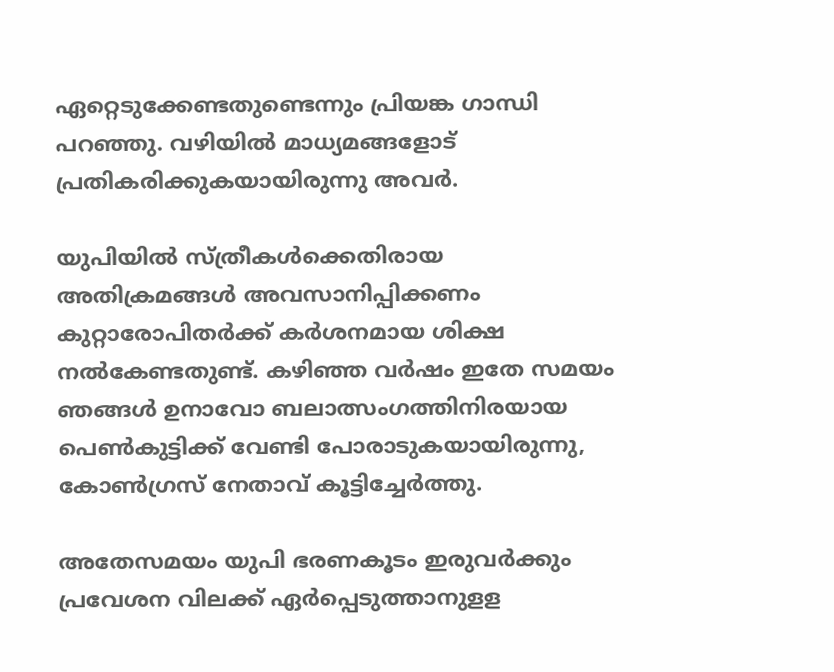ഏറ്റെടുക്കേണ്ടതുണ്ടെന്നും പ്രിയങ്ക ഗാന്ധി പറഞ്ഞു. വഴിയില്‍ മാധ്യമങ്ങളോട് പ്രതികരിക്കുകയായിരുന്നു അവര്‍.

യുപിയില്‍ സ്ത്രീകള്‍ക്കെതിരായ അതിക്രമങ്ങള്‍ അവസാനിപ്പിക്കണം കുറ്റാരോപിതര്‍ക്ക് കര്‍ശനമായ ശിക്ഷ നല്‍കേണ്ടതുണ്ട്. കഴിഞ്ഞ വര്‍ഷം ഇതേ സമയം ഞങ്ങള്‍ ഉനാവോ ബലാത്സംഗത്തിനിരയായ പെണ്‍കുട്ടിക്ക് വേണ്ടി പോരാടുകയായിരുന്നു, കോണ്‍ഗ്രസ് നേതാവ് കൂട്ടിച്ചേര്‍ത്തു.

അതേസമയം യുപി ഭരണകൂടം ഇരുവര്‍ക്കും പ്രവേശന വിലക്ക് ഏര്‍പ്പെടുത്താനുളള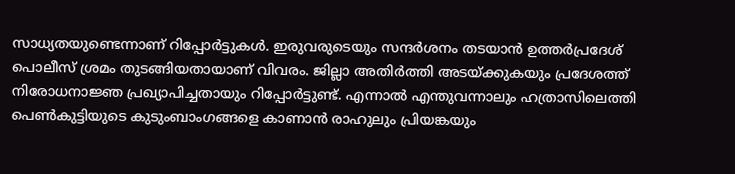സാധ്യതയുണ്ടെന്നാണ് റിപ്പോര്‍ട്ടുകള്‍. ഇരുവരുടെയും സന്ദര്‍ശനം തടയാന്‍ ഉത്തര്‍പ്രദേശ് പൊലീസ് ശ്രമം തുടങ്ങിയതായാണ് വിവരം. ജില്ലാ അതിര്‍ത്തി അടയ്ക്കുകയും പ്രദേശത്ത് നിരോധനാജ്ഞ പ്രഖ്യാപിച്ചതായും റിപ്പോര്‍ട്ടുണ്ട്. എന്നാല്‍ എന്തുവന്നാലും ഹത്രാസിലെത്തി പെണ്‍കുട്ടിയുടെ കുടുംബാംഗങ്ങളെ കാണാന്‍ രാഹുലും പ്രിയങ്കയും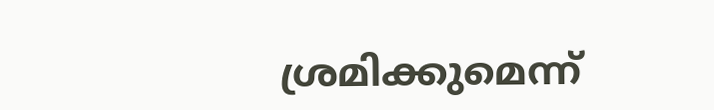ശ്രമിക്കുമെന്ന്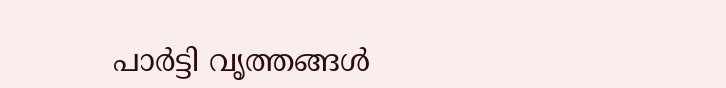പാര്‍ട്ടി വൃത്തങ്ങള്‍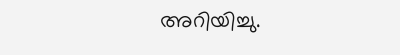അറിയിച്ചു.